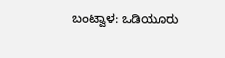ಬಂಟ್ವಾಳ: ಒಡಿಯೂರು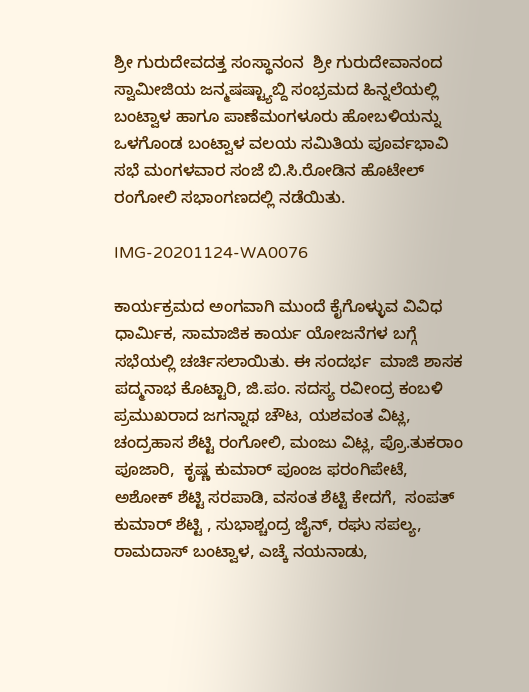ಶ್ರೀ ಗುರುದೇವದತ್ತ ಸಂಸ್ಥಾನಂನ  ಶ್ರೀ ಗುರುದೇವಾನಂದ ಸ್ವಾಮೀಜಿಯ ಜನ್ಮಷಷ್ಟ್ಯಾಬ್ದಿ ಸಂಭ್ರಮದ ಹಿನ್ನಲೆಯಲ್ಲಿ ಬಂಟ್ವಾಳ ಹಾಗೂ ಪಾಣೆಮಂಗಳೂರು ಹೋಬಳಿಯನ್ನು  ಒಳಗೊಂಡ ಬಂಟ್ವಾಳ ವಲಯ ಸಮಿತಿಯ ಪೂರ್ವಭಾವಿ ಸಭೆ ಮಂಗಳವಾರ ಸಂಜೆ ಬಿ.ಸಿ.ರೋಡಿನ ಹೊಟೇಲ್ ರಂಗೋಲಿ ಸಭಾಂಗಣದಲ್ಲಿ ನಡೆಯಿತು.

IMG-20201124-WA0076

ಕಾರ್ಯಕ್ರಮದ ಅಂಗವಾಗಿ ಮುಂದೆ ಕೈಗೊಳ್ಳುವ ವಿವಿಧ ಧಾರ್ಮಿಕ, ಸಾಮಾಜಿಕ ಕಾರ್ಯ ಯೋಜನೆಗಳ ಬಗ್ಗೆ ಸಭೆಯಲ್ಲಿ ಚರ್ಚಿಸಲಾಯಿತು. ಈ ಸಂದರ್ಭ  ಮಾಜಿ ಶಾಸಕ ಪದ್ಮನಾಭ ಕೊಟ್ಟಾರಿ, ಜಿ.ಪಂ. ಸದಸ್ಯ ರವೀಂದ್ರ ಕಂಬಳಿ ಪ್ರಮುಖರಾದ ಜಗನ್ನಾಥ ಚೌಟ, ಯಶವಂತ ವಿಟ್ಲ, ಚಂದ್ರಹಾಸ ಶೆಟ್ಟಿ ರಂಗೋಲಿ, ಮಂಜು ವಿಟ್ಲ, ಪ್ರೊ.ತುಕರಾಂ ಪೂಜಾರಿ,  ಕೃಷ್ಣ ಕುಮಾರ್ ಪೂಂಜ ಫರಂಗಿಪೇಟೆ,  ಅಶೋಕ್ ಶೆಟ್ಟಿ ಸರಪಾಡಿ, ವಸಂತ ಶೆಟ್ಟಿ ಕೇದಗೆ,  ಸಂಪತ್ ಕುಮಾರ್ ಶೆಟ್ಟಿ , ಸುಭಾಶ್ಚಂದ್ರ ಜೈನ್, ರಘು ಸಪಲ್ಯ, ರಾಮದಾಸ್ ಬಂಟ್ವಾಳ, ಎಚ್ಕೆ ನಯನಾಡು,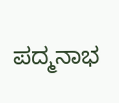ಪದ್ಮನಾಭ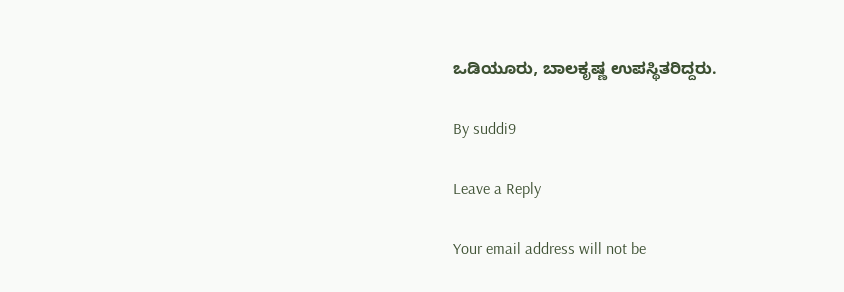ಒಡಿಯೂರು, ಬಾಲಕೃಷ್ಣ ಉಪಸ್ಥಿತರಿದ್ದರು.

By suddi9

Leave a Reply

Your email address will not be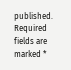published. Required fields are marked *